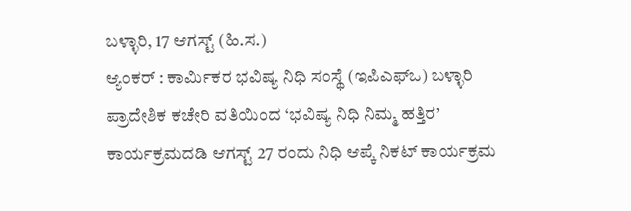ಬಳ್ಳಾರಿ, 17 ಆಗಸ್ಟ್ (ಹಿ.ಸ.)
ಆ್ಯಂಕರ್ : ಕಾರ್ಮಿಕರ ಭವಿಷ್ಯ ನಿಧಿ ಸಂಸ್ಥೆ (ಇಪಿಎಫ್ಒ) ಬಳ್ಳಾರಿ ಪ್ರಾದೇಶಿಕ ಕಚೇರಿ ವತಿಯಿಂದ ‘ಭವಿಷ್ಯ ನಿಧಿ ನಿಮ್ಮ ಹತ್ತಿರ’ ಕಾರ್ಯಕ್ರಮದಡಿ ಆಗಸ್ಟ್ 27 ರಂದು ನಿಧಿ ಆಪ್ಕೆ ನಿಕಟ್ ಕಾರ್ಯಕ್ರಮ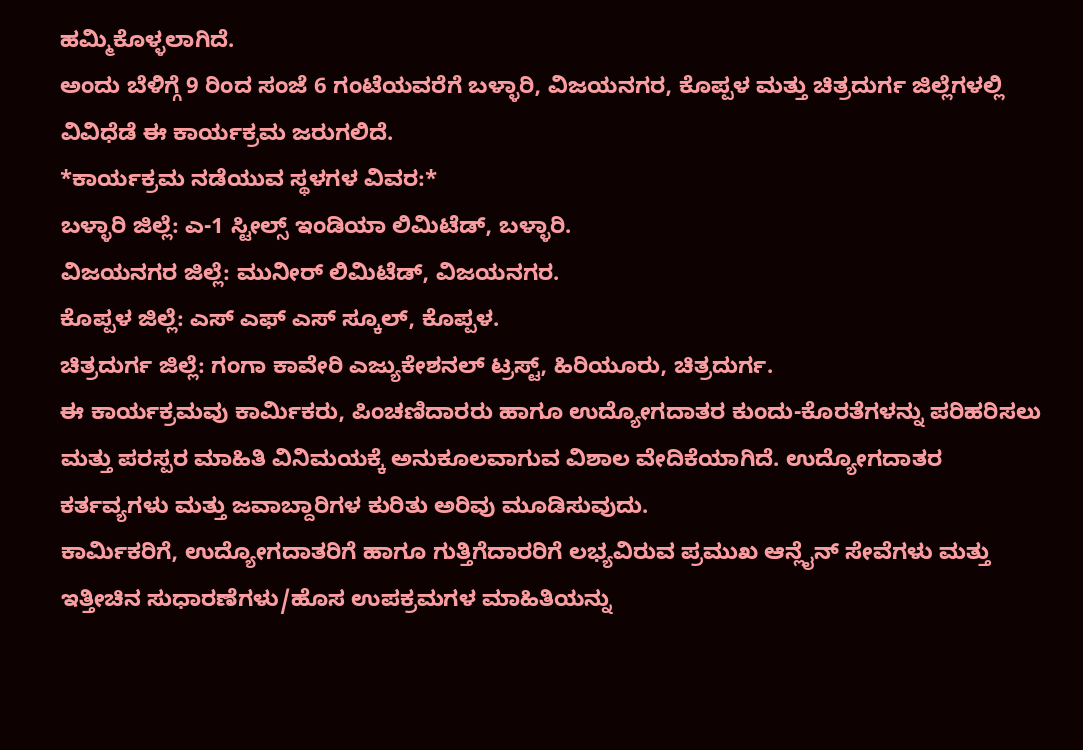ಹಮ್ಮಿಕೊಳ್ಳಲಾಗಿದೆ.
ಅಂದು ಬೆಳಿಗ್ಗೆ 9 ರಿಂದ ಸಂಜೆ 6 ಗಂಟೆಯವರೆಗೆ ಬಳ್ಳಾರಿ, ವಿಜಯನಗರ, ಕೊಪ್ಪಳ ಮತ್ತು ಚಿತ್ರದುರ್ಗ ಜಿಲ್ಲೆಗಳಲ್ಲಿ ವಿವಿಧೆಡೆ ಈ ಕಾರ್ಯಕ್ರಮ ಜರುಗಲಿದೆ.
*ಕಾರ್ಯಕ್ರಮ ನಡೆಯುವ ಸ್ಥಳಗಳ ವಿವರ:*
ಬಳ್ಳಾರಿ ಜಿಲ್ಲೆ: ಎ-1 ಸ್ಟೀಲ್ಸ್ ಇಂಡಿಯಾ ಲಿಮಿಟೆಡ್, ಬಳ್ಳಾರಿ.
ವಿಜಯನಗರ ಜಿಲ್ಲೆ: ಮುನೀರ್ ಲಿಮಿಟೆಡ್, ವಿಜಯನಗರ.
ಕೊಪ್ಪಳ ಜಿಲ್ಲೆ: ಎಸ್ ಎಫ್ ಎಸ್ ಸ್ಕೂಲ್, ಕೊಪ್ಪಳ.
ಚಿತ್ರದುರ್ಗ ಜಿಲ್ಲೆ: ಗಂಗಾ ಕಾವೇರಿ ಎಜ್ಯುಕೇಶನಲ್ ಟ್ರಸ್ಟ್, ಹಿರಿಯೂರು, ಚಿತ್ರದುರ್ಗ.
ಈ ಕಾರ್ಯಕ್ರಮವು ಕಾರ್ಮಿಕರು, ಪಿಂಚಣಿದಾರರು ಹಾಗೂ ಉದ್ಯೋಗದಾತರ ಕುಂದು-ಕೊರತೆಗಳನ್ನು ಪರಿಹರಿಸಲು ಮತ್ತು ಪರಸ್ಪರ ಮಾಹಿತಿ ವಿನಿಮಯಕ್ಕೆ ಅನುಕೂಲವಾಗುವ ವಿಶಾಲ ವೇದಿಕೆಯಾಗಿದೆ. ಉದ್ಯೋಗದಾತರ ಕರ್ತವ್ಯಗಳು ಮತ್ತು ಜವಾಬ್ದಾರಿಗಳ ಕುರಿತು ಅರಿವು ಮೂಡಿಸುವುದು.
ಕಾರ್ಮಿಕರಿಗೆ, ಉದ್ಯೋಗದಾತರಿಗೆ ಹಾಗೂ ಗುತ್ತಿಗೆದಾರರಿಗೆ ಲಭ್ಯವಿರುವ ಪ್ರಮುಖ ಆನ್ಲೈನ್ ಸೇವೆಗಳು ಮತ್ತು ಇತ್ತೀಚಿನ ಸುಧಾರಣೆಗಳು/ಹೊಸ ಉಪಕ್ರಮಗಳ ಮಾಹಿತಿಯನ್ನು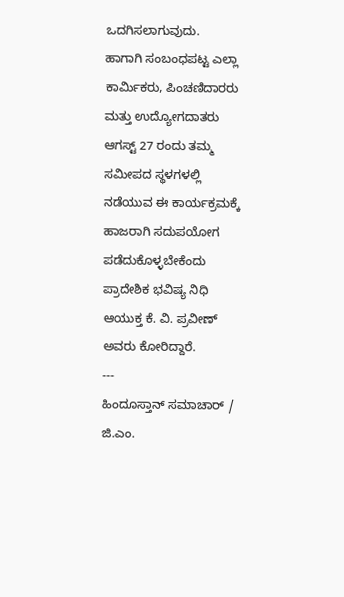ಒದಗಿಸಲಾಗುವುದು.
ಹಾಗಾಗಿ ಸಂಬಂಧಪಟ್ಟ ಎಲ್ಲಾ ಕಾರ್ಮಿಕರು, ಪಿಂಚಣಿದಾರರು ಮತ್ತು ಉದ್ಯೋಗದಾತರು ಆಗಸ್ಟ್ 27 ರಂದು ತಮ್ಮ ಸಮೀಪದ ಸ್ಥಳಗಳಲ್ಲಿ ನಡೆಯುವ ಈ ಕಾರ್ಯಕ್ರಮಕ್ಕೆ ಹಾಜರಾಗಿ ಸದುಪಯೋಗ ಪಡೆದುಕೊಳ್ಳಬೇಕೆಂದು ಪ್ರಾದೇಶಿಕ ಭವಿಷ್ಯ ನಿಧಿ ಆಯುಕ್ತ ಕೆ. ವಿ. ಪ್ರವೀಣ್ ಅವರು ಕೋರಿದ್ದಾರೆ.
---
ಹಿಂದೂಸ್ತಾನ್ ಸಮಾಚಾರ್ / ಜಿ.ಎಂ.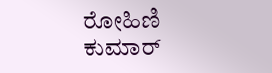ರೋಹಿಣಿ ಕುಮಾರ್